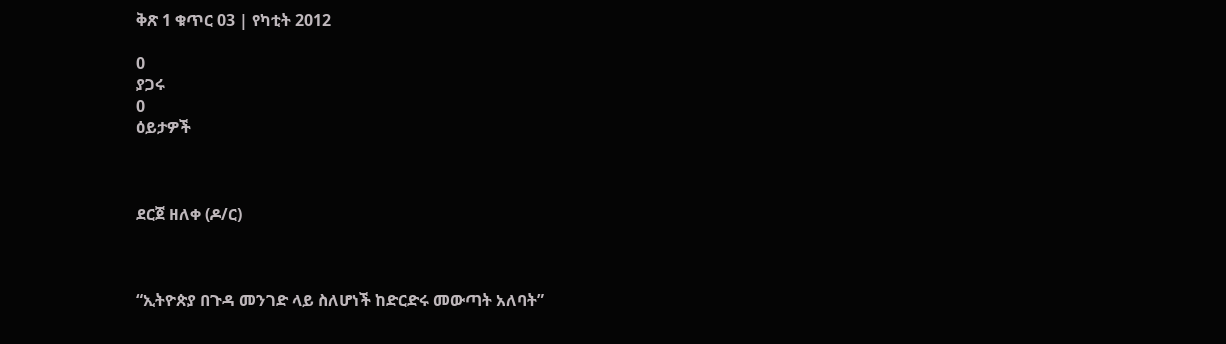ቅጽ 1 ቁጥር 03 | የካቲት 2012

0
ያጋሩ
0
ዕይታዎች



ደርጀ ዘለቀ (ዶ/ር)



“ኢትዮጵያ በጉዳ መንገድ ላይ ስለሆነች ከድርድሩ መውጣት አለባት”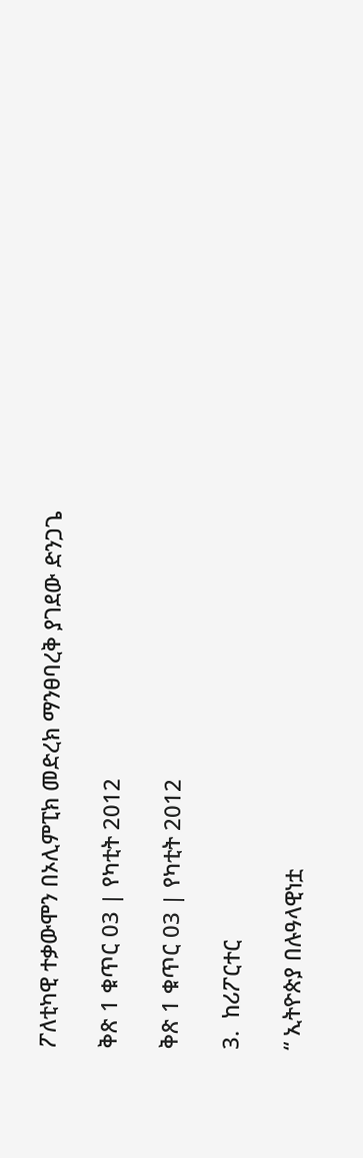ፖለቲካዊ ተቃውሞን በኦሊምፒክ መድረክ ማንፀባረቅ ያገደው ድንጋጌ

ቅጽ 1 ቁጥር 03 | የካቲት 2012

ቅጽ 1 ቁጥር 03 | የካቲት 2012

3.  ከሪፖርተር

“ ኢትዮጵያ በሉዓላዊነቷ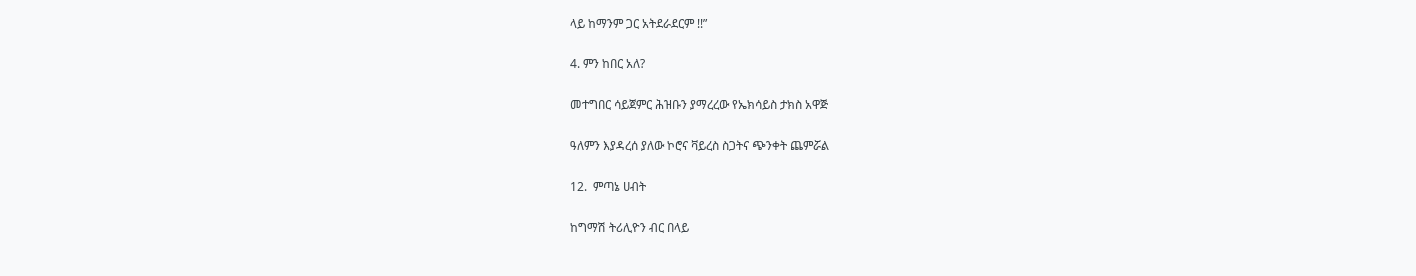ላይ ከማንም ጋር አትደራደርም !!”

4. ምን ከበር አለ?

መተግበር ሳይጀምር ሕዝቡን ያማረረው የኤክሳይስ ታክስ አዋጅ

ዓለምን እያዳረሰ ያለው ኮሮና ቫይረስ ስጋትና ጭንቀት ጨምሯል

12.  ምጣኔ ሀብት

ከግማሽ ትሪሊዮን ብር በላይ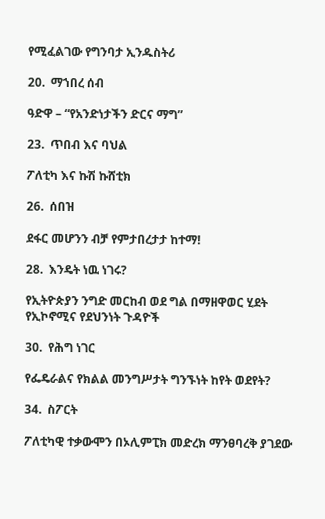የሚፈልገው የግንባታ ኢንዱስትሪ

20.  ማኀበረ ሰብ

ዓድዋ – “የአንድነታችን ድርና ማግ”

23.  ጥበብ እና ባህል

ፖለቲካ እና ኩሽ ኩሸቲክ

26.  ሰበዝ

ደፋር መሆንን ብቻ የምታበረታታ ከተማ!

28.  እንዴት ነዉ ነገሩ?

የኢትዮጵያን ንግድ መርከብ ወደ ግል በማዘዋወር ሂደት የኢኮኖሚና የደህንነት ጉዳዮች

30.  የሕግ ነገር

የፌዴራልና የክልል መንግሥታት ግንኙነት ከየት ወደየት?

34.  ስፖርት

ፖለቲካዊ ተቃውሞን በኦሊምፒክ መድረክ ማንፀባረቅ ያገደው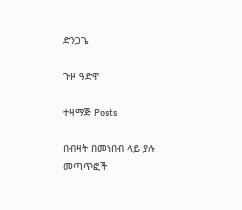ድንጋጌ

ጉዞ ዓድዋ

ተዛማጅ Posts

በብዛት በመነበብ ላይ ያሉ መጣጥፎች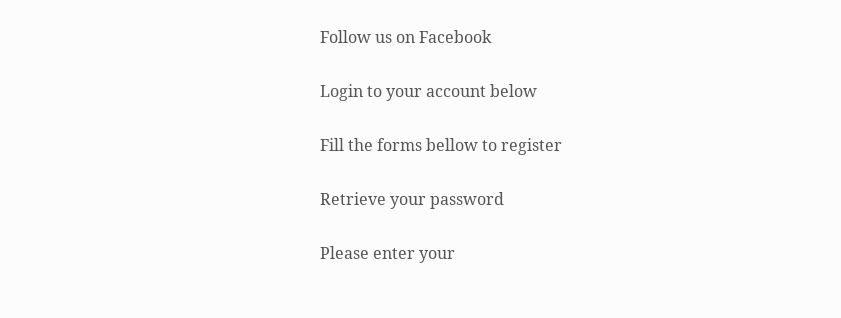Follow us on Facebook

Login to your account below

Fill the forms bellow to register

Retrieve your password

Please enter your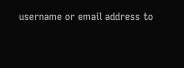username or email address to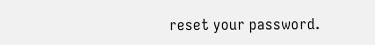reset your password.